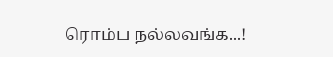ரொம்ப நல்லவங்க...!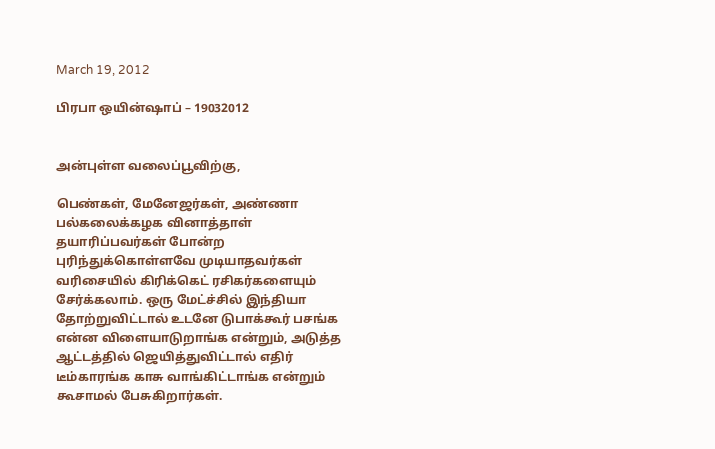March 19, 2012

பிரபா ஒயின்ஷாப் – 19032012


அன்புள்ள வலைப்பூவிற்கு,

பெண்கள், மேனேஜர்கள், அண்ணா பல்கலைக்கழக வினாத்தாள் தயாரிப்பவர்கள் போன்ற புரிந்துக்கொள்ளவே முடியாதவர்கள் வரிசையில் கிரிக்கெட் ரசிகர்களையும் சேர்க்கலாம். ஒரு மேட்ச்சில் இந்தியா தோற்றுவிட்டால் உடனே டுபாக்கூர் பசங்க என்ன விளையாடுறாங்க என்றும், அடுத்த ஆட்டத்தில் ஜெயித்துவிட்டால் எதிர் டீம்காரங்க காசு வாங்கிட்டாங்க என்றும் கூசாமல் பேசுகிறார்கள்.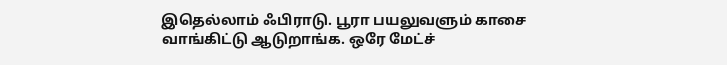இதெல்லாம் ஃபிராடு. பூரா பயலுவளும் காசை வாங்கிட்டு ஆடுறாங்க. ஒரே மேட்ச்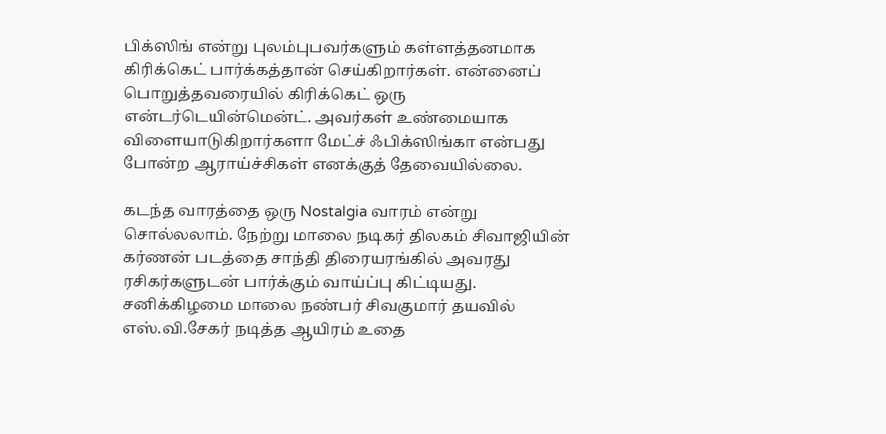பிக்ஸிங் என்று புலம்புபவர்களும் கள்ளத்தனமாக கிரிக்கெட் பார்க்கத்தான் செய்கிறார்கள். என்னைப் பொறுத்தவரையில் கிரிக்கெட் ஒரு என்டர்டெயின்மென்ட். அவர்கள் உண்மையாக விளையாடுகிறார்களா மேட்ச் ஃபிக்ஸிங்கா என்பது போன்ற ஆராய்ச்சிகள் எனக்குத் தேவையில்லை.

கடந்த வாரத்தை ஒரு Nostalgia வாரம் என்று சொல்லலாம். நேற்று மாலை நடிகர் திலகம் சிவாஜியின் கர்ணன் படத்தை சாந்தி திரையரங்கில் அவரது ரசிகர்களுடன் பார்க்கும் வாய்ப்பு கிட்டியது. சனிக்கிழமை மாலை நண்பர் சிவகுமார் தயவில் எஸ்.வி.சேகர் நடித்த ஆயிரம் உதை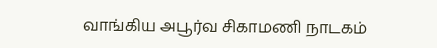வாங்கிய அபூர்வ சிகாமணி நாடகம்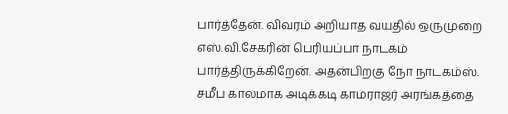பார்த்தேன். விவரம் அறியாத வயதில் ஒருமுறை எஸ்.வி.சேகரின் பெரியப்பா நாடகம் பார்த்திருக்கிறேன். அதன்பிறகு நோ நாடகம்ஸ். சமீப காலமாக அடிக்கடி காமராஜர் அரங்கத்தை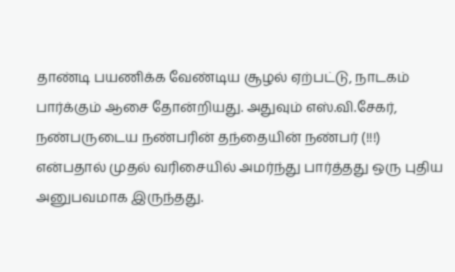தாண்டி பயணிக்க வேண்டிய சூழல் ஏற்பட்டு, நாடகம் பார்க்கும் ஆசை தோன்றியது. அதுவும் எஸ்.வி.சேகர், நண்பருடைய நண்பரின் தந்தையின் நண்பர் (!!!) என்பதால் முதல் வரிசையில் அமர்ந்து பார்த்தது ஒரு புதிய அனுபவமாக இருந்தது.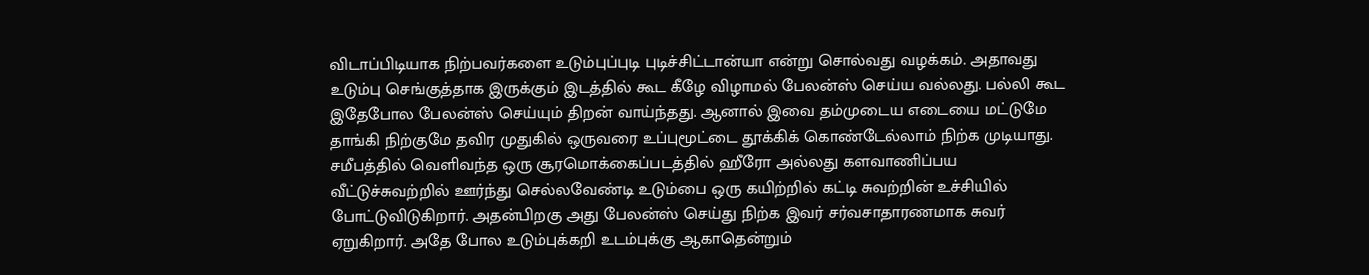விடாப்பிடியாக நிற்பவர்களை உடும்புப்புடி புடிச்சிட்டான்யா என்று சொல்வது வழக்கம். அதாவது உடும்பு செங்குத்தாக இருக்கும் இடத்தில் கூட கீழே விழாமல் பேலன்ஸ் செய்ய வல்லது. பல்லி கூட இதேபோல பேலன்ஸ் செய்யும் திறன் வாய்ந்தது. ஆனால் இவை தம்முடைய எடையை மட்டுமே தாங்கி நிற்குமே தவிர முதுகில் ஒருவரை உப்புமூட்டை தூக்கிக் கொண்டேல்லாம் நிற்க முடியாது. சமீபத்தில் வெளிவந்த ஒரு சூரமொக்கைப்படத்தில் ஹீரோ அல்லது களவாணிப்பய வீட்டுச்சுவற்றில் ஊர்ந்து செல்லவேண்டி உடும்பை ஒரு கயிற்றில் கட்டி சுவற்றின் உச்சியில் போட்டுவிடுகிறார். அதன்பிறகு அது பேலன்ஸ் செய்து நிற்க இவர் சர்வசாதாரணமாக சுவர் ஏறுகிறார். அதே போல உடும்புக்கறி உடம்புக்கு ஆகாதென்றும்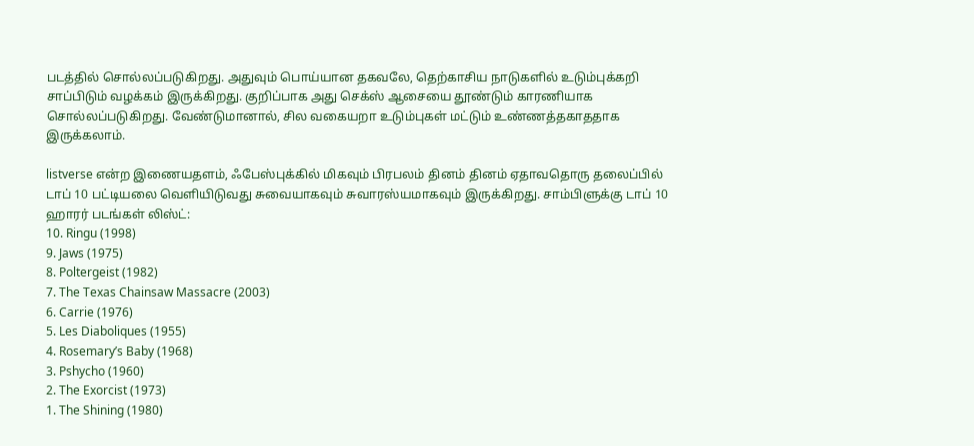படத்தில் சொல்லப்படுகிறது. அதுவும் பொய்யான தகவலே, தெற்காசிய நாடுகளில் உடும்புக்கறி சாப்பிடும் வழக்கம் இருக்கிறது. குறிப்பாக அது செக்ஸ் ஆசையை தூண்டும் காரணியாக சொல்லப்படுகிறது. வேண்டுமானால், சில வகையறா உடும்புகள் மட்டும் உண்ணத்தகாததாக இருக்கலாம்.

listverse என்ற இணையதளம், ஃபேஸ்புக்கில் மிகவும் பிரபலம் தினம் தினம் ஏதாவதொரு தலைப்பில் டாப் 10 பட்டியலை வெளியிடுவது சுவையாகவும் சுவாரஸ்யமாகவும் இருக்கிறது. சாம்பிளுக்கு டாப் 10 ஹாரர் படங்கள் லிஸ்ட்:
10. Ringu (1998)
9. Jaws (1975)
8. Poltergeist (1982)
7. The Texas Chainsaw Massacre (2003)
6. Carrie (1976)
5. Les Diaboliques (1955)
4. Rosemary’s Baby (1968)
3. Pshycho (1960)
2. The Exorcist (1973)
1. The Shining (1980)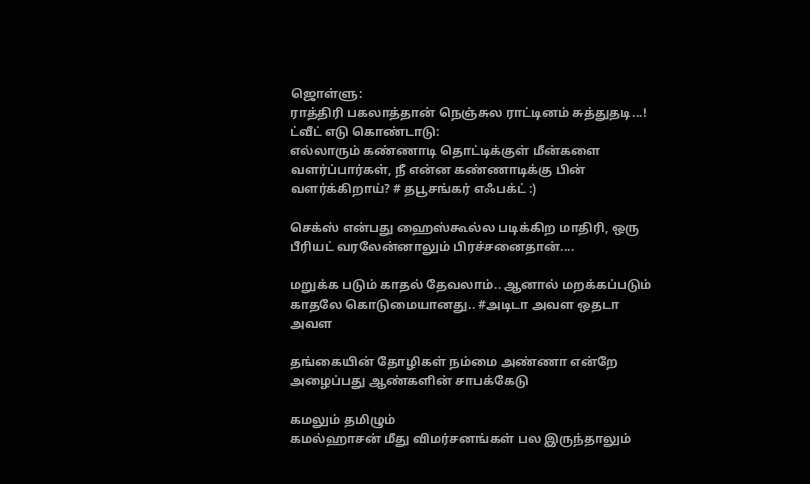ஜொள்ளு:
ராத்திரி பகலாத்தான் நெஞ்சுல ராட்டினம் சுத்துதடி...!
ட்வீட் எடு கொண்டாடு:
எல்லாரும் கண்ணாடி தொட்டிக்குள் மீன்களை வளர்ப்பார்கள், நீ என்ன கண்ணாடிக்கு பின் வளர்க்கிறாய்? # தபூசங்கர் எஃபக்ட் :)

செக்ஸ் என்பது ஹைஸ்கூல்ல படிக்கிற மாதிரி, ஒரு பீரியட் வரலேன்னாலும் பிரச்சனைதான்....

மறுக்க படும் காதல் தேவலாம்.. ஆனால் மறக்கப்படும் காதலே கொடுமையானது.. #அடிடா அவள ஒதடா அவள

தங்கையின் தோழிகள் நம்மை அண்ணா என்றே அழைப்பது ஆண்களின் சாபக்கேடு

கமலும் தமிழும்
கமல்ஹாசன் மீது விமர்சனங்கள் பல இருந்தாலும்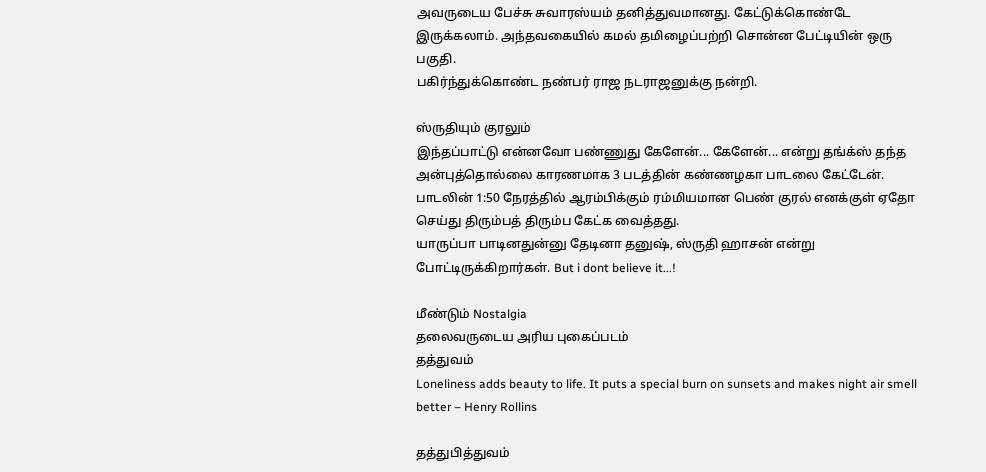அவருடைய பேச்சு சுவாரஸ்யம் தனித்துவமானது. கேட்டுக்கொண்டே இருக்கலாம். அந்தவகையில் கமல் தமிழைப்பற்றி சொன்ன பேட்டியின் ஒரு பகுதி.
பகிர்ந்துக்கொண்ட நண்பர் ராஜ நடராஜனுக்கு நன்றி.

ஸ்ருதியும் குரலும்
இந்தப்பாட்டு என்னவோ பண்ணுது கேளேன்... கேளேன்... என்று தங்க்ஸ் தந்த அன்புத்தொல்லை காரணமாக 3 படத்தின் கண்ணழகா பாடலை கேட்டேன். பாடலின் 1:50 நேரத்தில் ஆரம்பிக்கும் ரம்மியமான பெண் குரல் எனக்குள் ஏதோ செய்து திரும்பத் திரும்ப கேட்க வைத்தது.
யாருப்பா பாடினதுன்னு தேடினா தனுஷ், ஸ்ருதி ஹாசன் என்று போட்டிருக்கிறார்கள். But i dont believe it...!

மீண்டும் Nostalgia
தலைவருடைய அரிய புகைப்படம்
தத்துவம்
Loneliness adds beauty to life. It puts a special burn on sunsets and makes night air smell better – Henry Rollins

தத்துபித்துவம்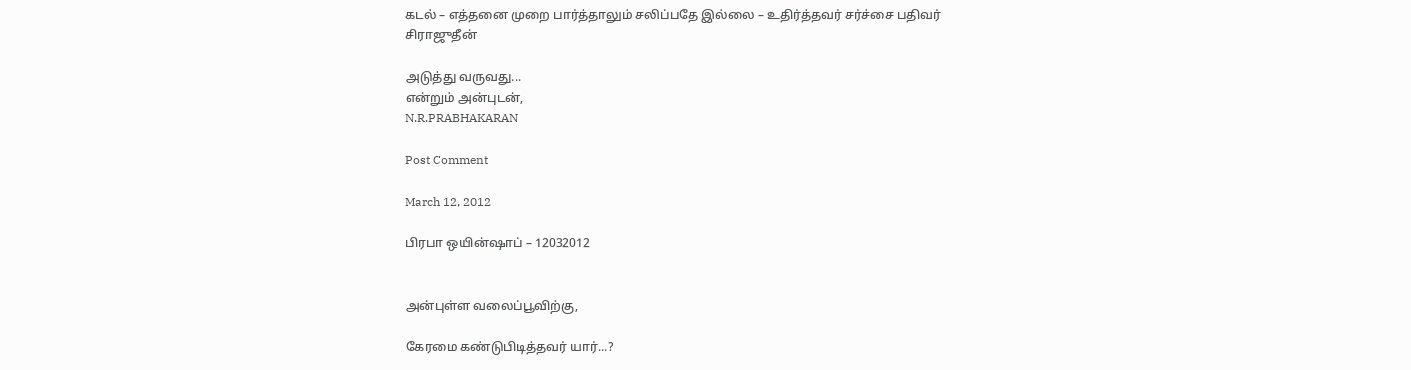கடல் – எத்தனை முறை பார்த்தாலும் சலிப்பதே இல்லை – உதிர்த்தவர் சர்ச்சை பதிவர் சிராஜுதீன்

அடுத்து வருவது...
என்றும் அன்புடன்,
N.R.PRABHAKARAN

Post Comment

March 12, 2012

பிரபா ஒயின்ஷாப் – 12032012


அன்புள்ள வலைப்பூவிற்கு,

கேரமை கண்டுபிடித்தவர் யார்...?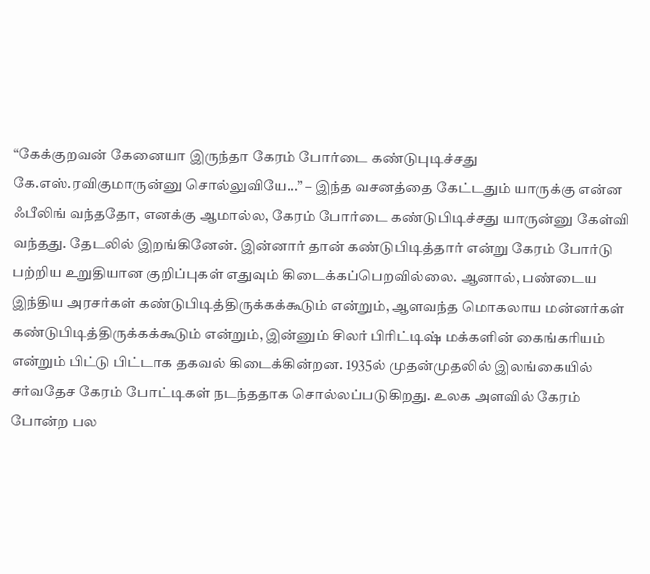“கேக்குறவன் கேனையா இருந்தா கேரம் போர்டை கண்டுபுடிச்சது கே.எஸ்.ரவிகுமாருன்னு சொல்லுவியே...” – இந்த வசனத்தை கேட்டதும் யாருக்கு என்ன ஃபீலிங் வந்ததோ, எனக்கு ஆமால்ல, கேரம் போர்டை கண்டுபிடிச்சது யாருன்னு கேள்வி வந்தது. தேடலில் இறங்கினேன். இன்னார் தான் கண்டுபிடித்தார் என்று கேரம் போர்டு பற்றிய உறுதியான குறிப்புகள் எதுவும் கிடைக்கப்பெறவில்லை. ஆனால், பண்டைய இந்திய அரசர்கள் கண்டுபிடித்திருக்கக்கூடும் என்றும், ஆளவந்த மொகலாய மன்னர்கள் கண்டுபிடித்திருக்கக்கூடும் என்றும், இன்னும் சிலர் பிரிட்டிஷ் மக்களின் கைங்கரியம் என்றும் பிட்டு பிட்டாக தகவல் கிடைக்கின்றன. 1935ல் முதன்முதலில் இலங்கையில் சர்வதேச கேரம் போட்டிகள் நடந்ததாக சொல்லப்படுகிறது. உலக அளவில் கேரம் போன்ற பல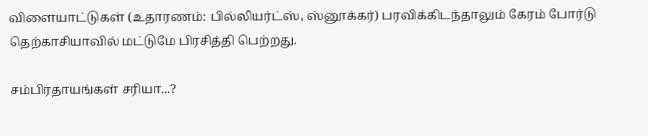விளையாட்டுகள் (உதாரணம்: பில்லியர்ட்ஸ், ஸ்னூக்கர்) பரவிக்கிடந்தாலும் கேரம் போர்டு தெற்காசியாவில் மட்டுமே பிரசித்தி பெற்றது.

சம்பிரதாயங்கள் சரியா...?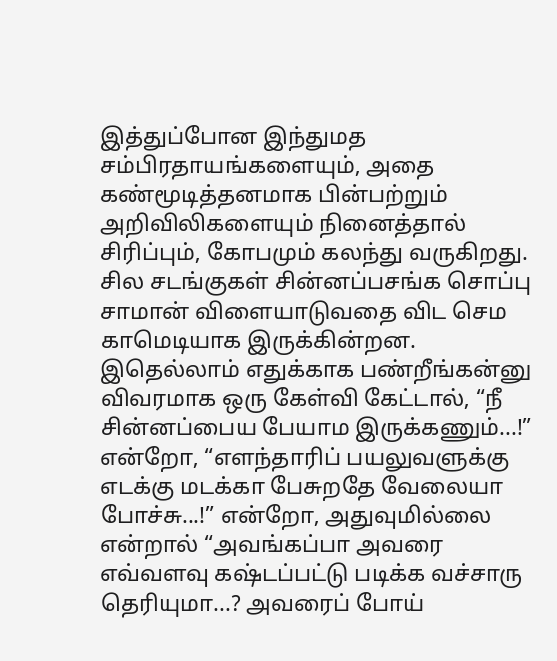இத்துப்போன இந்துமத சம்பிரதாயங்களையும், அதை கண்மூடித்தனமாக பின்பற்றும் அறிவிலிகளையும் நினைத்தால் சிரிப்பும், கோபமும் கலந்து வருகிறது. சில சடங்குகள் சின்னப்பசங்க சொப்பு சாமான் விளையாடுவதை விட செம காமெடியாக இருக்கின்றன. இதெல்லாம் எதுக்காக பண்றீங்கன்னு விவரமாக ஒரு கேள்வி கேட்டால், “நீ சின்னப்பைய பேயாம இருக்கணும்...!” என்றோ, “எளந்தாரிப் பயலுவளுக்கு எடக்கு மடக்கா பேசுறதே வேலையா போச்சு...!” என்றோ, அதுவுமில்லை என்றால் “அவங்கப்பா அவரை எவ்வளவு கஷ்டப்பட்டு படிக்க வச்சாரு தெரியுமா...? அவரைப் போய்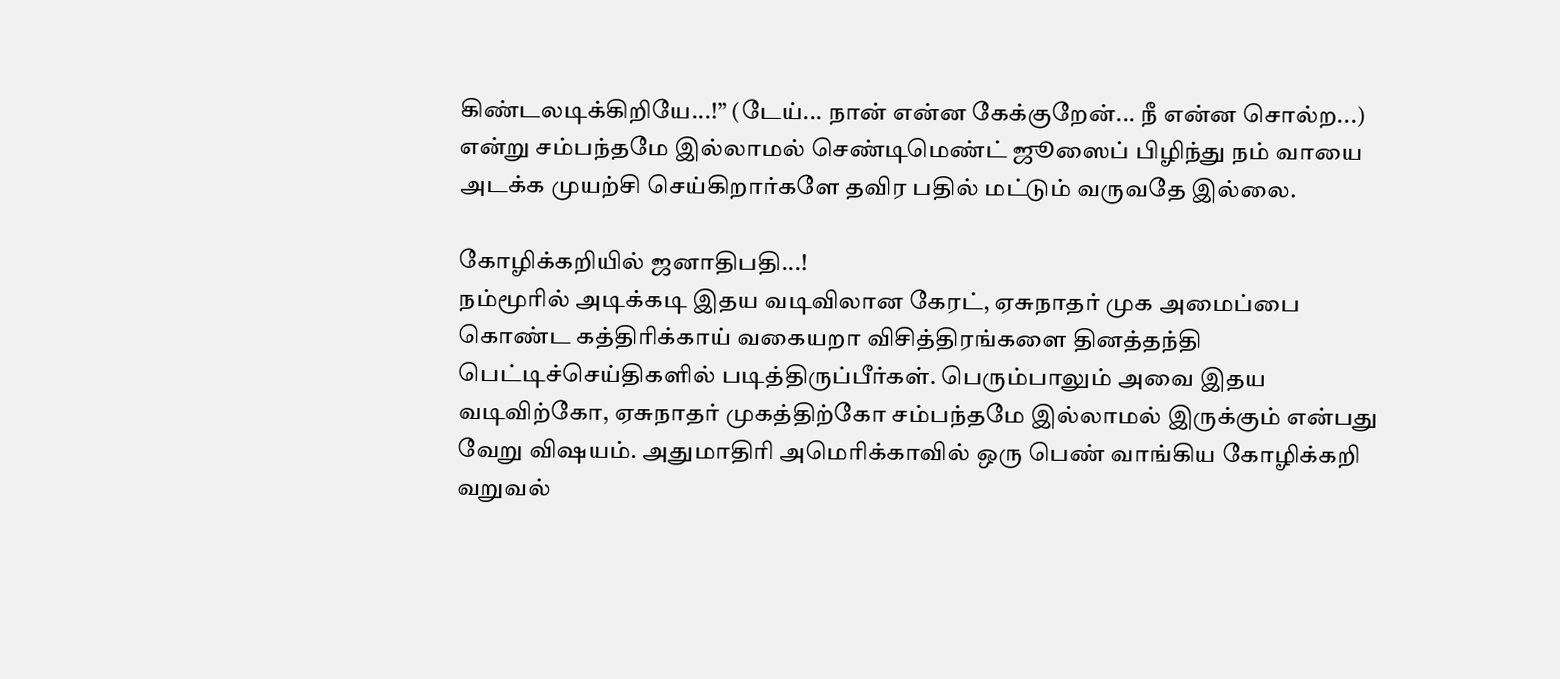கிண்டலடிக்கிறியே...!” (டேய்... நான் என்ன கேக்குறேன்... நீ என்ன சொல்ற...) என்று சம்பந்தமே இல்லாமல் செண்டிமெண்ட் ஜூஸைப் பிழிந்து நம் வாயை அடக்க முயற்சி செய்கிறார்களே தவிர பதில் மட்டும் வருவதே இல்லை.

கோழிக்கறியில் ஜனாதிபதி...!
நம்மூரில் அடிக்கடி இதய வடிவிலான கேரட், ஏசுநாதர் முக அமைப்பை கொண்ட கத்திரிக்காய் வகையறா விசித்திரங்களை தினத்தந்தி பெட்டிச்செய்திகளில் படித்திருப்பீர்கள். பெரும்பாலும் அவை இதய வடிவிற்கோ, ஏசுநாதர் முகத்திற்கோ சம்பந்தமே இல்லாமல் இருக்கும் என்பது வேறு விஷயம். அதுமாதிரி அமெரிக்காவில் ஒரு பெண் வாங்கிய கோழிக்கறி வறுவல்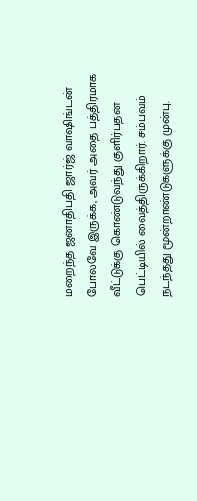மறைந்த ஜனாதிபதி ஜார்ஜ் வாஷிங்டன் போலவே இருக்க, அவர் அதை பத்திரமாக வீட்டுக்கு கொண்டுவந்து குளிர்பதன பெட்டியில் வைத்திருக்கிறார். சம்பவம் நடந்தது மூன்றாண்டுகளுக்கு முன்பு.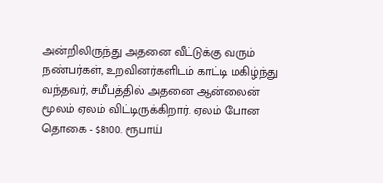அன்றிலிருந்து அதனை வீட்டுக்கு வரும் நண்பர்கள், உறவினர்களிடம் காட்டி மகிழ்ந்து வந்தவர், சமீபத்தில் அதனை ஆன்லைன் மூலம் ஏலம் விட்டிருக்கிறார். ஏலம் போன தொகை - $8100. ரூபாய்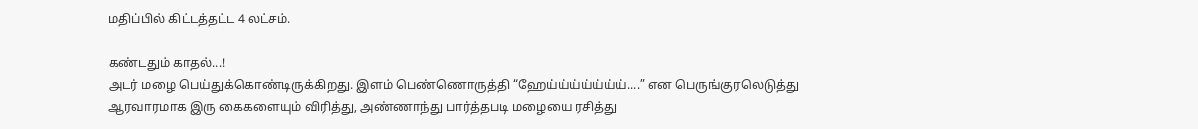மதிப்பில் கிட்டத்தட்ட 4 லட்சம்.

கண்டதும் காதல்...!
அடர் மழை பெய்துக்கொண்டிருக்கிறது. இளம் பெண்ணொருத்தி “ஹேய்ய்ய்ய்ய்ய்ய்....” என பெருங்குரலெடுத்து ஆரவாரமாக இரு கைகளையும் விரித்து, அண்ணாந்து பார்த்தபடி மழையை ரசித்து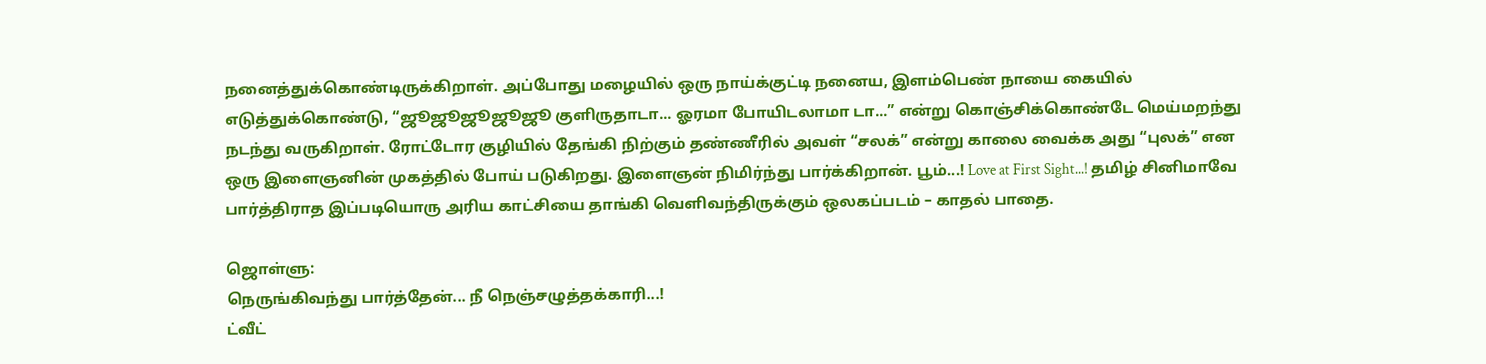நனைத்துக்கொண்டிருக்கிறாள். அப்போது மழையில் ஒரு நாய்க்குட்டி நனைய, இளம்பெண் நாயை கையில் எடுத்துக்கொண்டு, “ஜூஜூஜூஜூஜூ குளிருதாடா... ஓரமா போயிடலாமா டா...” என்று கொஞ்சிக்கொண்டே மெய்மறந்து நடந்து வருகிறாள். ரோட்டோர குழியில் தேங்கி நிற்கும் தண்ணீரில் அவள் “சலக்” என்று காலை வைக்க அது “புலக்” என ஒரு இளைஞனின் முகத்தில் போய் படுகிறது. இளைஞன் நிமிர்ந்து பார்க்கிறான். பூம்...! Love at First Sight...! தமிழ் சினிமாவே பார்த்திராத இப்படியொரு அரிய காட்சியை தாங்கி வெளிவந்திருக்கும் ஒலகப்படம் – காதல் பாதை.

ஜொள்ளு:
நெருங்கிவந்து பார்த்தேன்... நீ நெஞ்சழுத்தக்காரி...!
ட்வீட்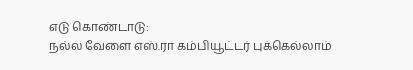எடு கொண்டாடு:
நல்ல வேளை எஸ்.ரா கம்பியூட்டர் புக்கெல்லாம்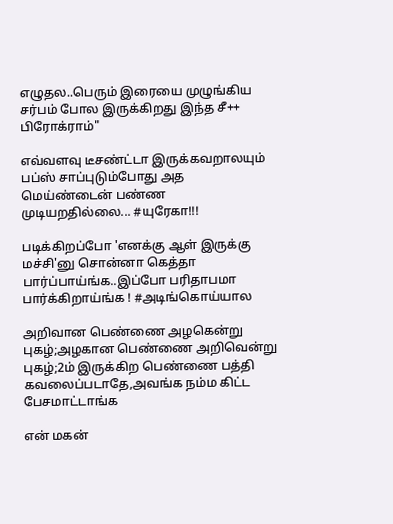எழுதல..பெரும் இரையை முழுங்கிய சர்பம் போல இருக்கிறது இந்த சீ++ பிரோக்ராம்"

எவ்வளவு டீசண்ட்டா இருக்கவறாலயும் பப்ஸ் சாப்புடும்போது அத மெய்ண்டைன் பண்ண முடியறதில்லை... #யுரேகா!!!

படிக்கிறப்போ 'எனக்கு ஆள் இருக்கு மச்சி'னு சொன்னா கெத்தா பார்ப்பாய்ங்க..இப்போ பரிதாபமா பார்க்கிறாய்ங்க ! #அடிங்கொய்யால

அறிவான பெண்ணை அழகென்று புகழ்;அழகான பெண்ணை அறிவென்று புகழ்;2ம் இருக்கிற பெண்ணை பத்தி கவலைப்படாதே,அவங்க நம்ம கிட்ட பேசமாட்டாங்க

என் மகன்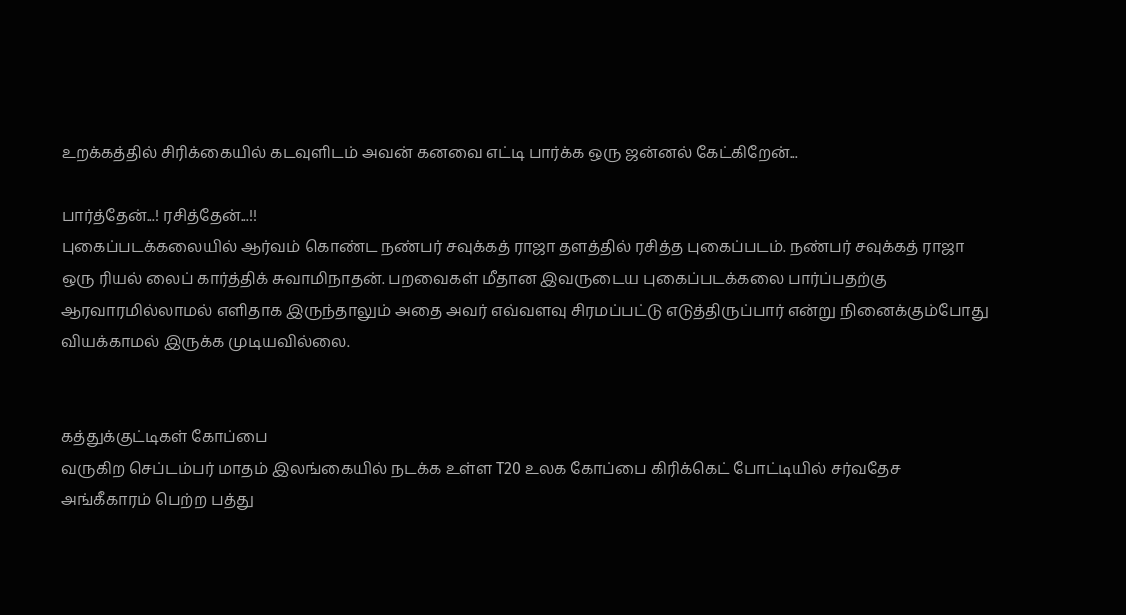உறக்கத்தில் சிரிக்கையில் கடவுளிடம் அவன் கனவை எட்டி பார்க்க ஒரு ஜன்னல் கேட்கிறேன்...

பார்த்தேன்...! ரசித்தேன்...!!
புகைப்படக்கலையில் ஆர்வம் கொண்ட நண்பர் சவுக்கத் ராஜா தளத்தில் ரசித்த புகைப்படம். நண்பர் சவுக்கத் ராஜா ஒரு ரியல் லைப் கார்த்திக் சுவாமிநாதன். பறவைகள் மீதான இவருடைய புகைப்படக்கலை பார்ப்பதற்கு ஆரவாரமில்லாமல் எளிதாக இருந்தாலும் அதை அவர் எவ்வளவு சிரமப்பட்டு எடுத்திருப்பார் என்று நினைக்கும்போது வியக்காமல் இருக்க முடியவில்லை.


கத்துக்குட்டிகள் கோப்பை
வருகிற செப்டம்பர் மாதம் இலங்கையில் நடக்க உள்ள T20 உலக கோப்பை கிரிக்கெட் போட்டியில் சர்வதேச அங்கீகாரம் பெற்ற பத்து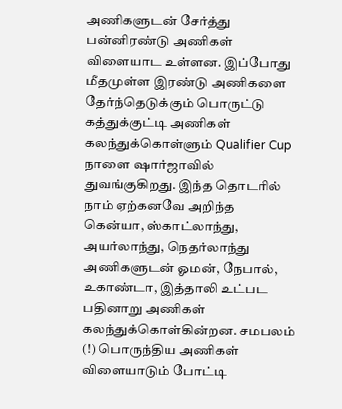அணிகளுடன் சேர்த்து பன்னிரண்டு அணிகள் விளையாட உள்ளன. இப்போது மீதமுள்ள இரண்டு அணிகளை தேர்ந்தெடுக்கும் பொருட்டு கத்துக்குட்டி அணிகள் கலந்துக்கொள்ளும் Qualifier Cup நாளை ஷார்ஜாவில் துவங்குகிறது. இந்த தொடரில் நாம் ஏற்கனவே அறிந்த கென்யா, ஸ்காட்லாந்து, அயர்லாந்து, நெதர்லாந்து அணிகளுடன் ஓமன், நேபால், உகாண்டா, இத்தாலி உட்பட பதினாறு அணிகள் கலந்துக்கொள்கின்றன. சமபலம் (!) பொருந்திய அணிகள் விளையாடும் போட்டி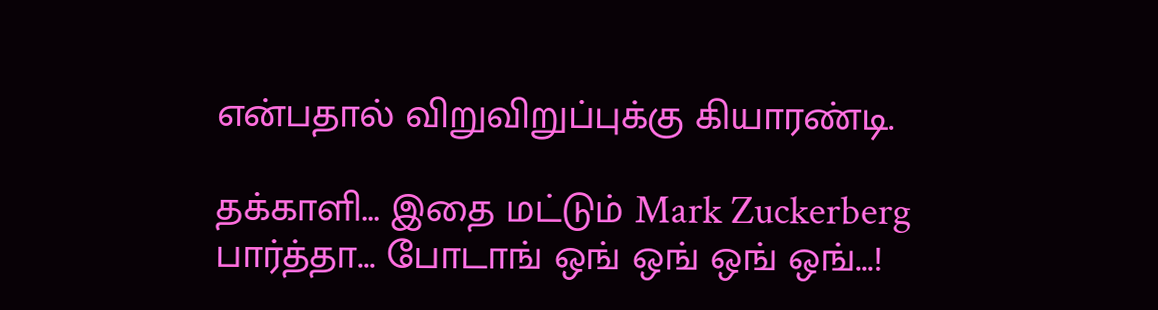என்பதால் விறுவிறுப்புக்கு கியாரண்டி.

தக்காளி... இதை மட்டும் Mark Zuckerberg பார்த்தா... போடாங் ஒங் ஒங் ஒங் ஒங்...!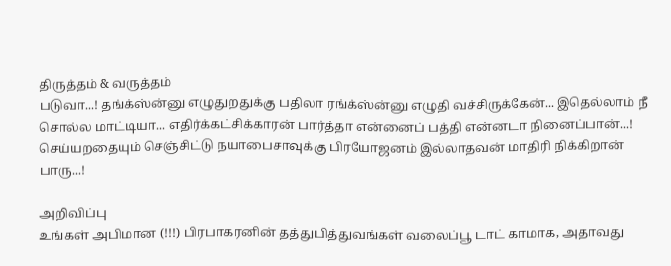திருத்தம் & வருத்தம்
படுவா...! தங்க்ஸ்ன்னு எழுதுறதுக்கு பதிலா ரங்க்ஸ்ன்னு எழுதி வச்சிருக்கேன்... இதெல்லாம் நீ சொல்ல மாட்டியா... எதிர்க்கட்சிக்காரன் பார்த்தா என்னைப் பத்தி என்னடா நினைப்பான்...! செய்யறதையும் செஞ்சிட்டு நயாபைசாவுக்கு பிரயோஜனம் இல்லாதவன் மாதிரி நிக்கிறான் பாரு...!

அறிவிப்பு
உங்கள் அபிமான (!!!) பிரபாகரனின் தத்துபித்துவங்கள் வலைப்பூ டாட் காமாக, அதாவது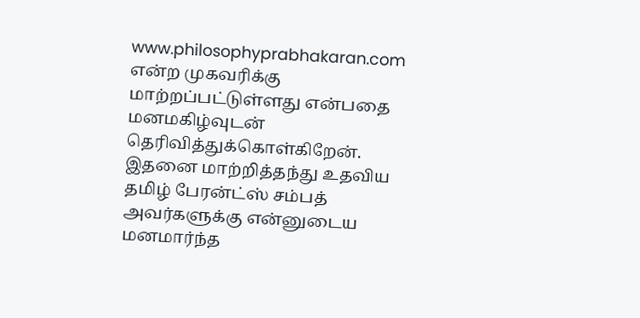www.philosophyprabhakaran.com என்ற முகவரிக்கு மாற்றப்பட்டுள்ளது என்பதை மனமகிழ்வுடன் தெரிவித்துக்கொள்கிறேன். இதனை மாற்றித்தந்து உதவிய தமிழ் பேரன்ட்ஸ் சம்பத் அவர்களுக்கு என்னுடைய மனமார்ந்த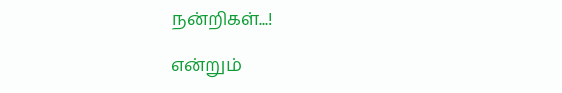நன்றிகள்...!

என்றும்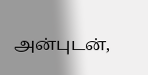அன்புடன்,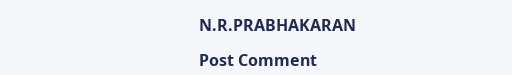N.R.PRABHAKARAN

Post Comment